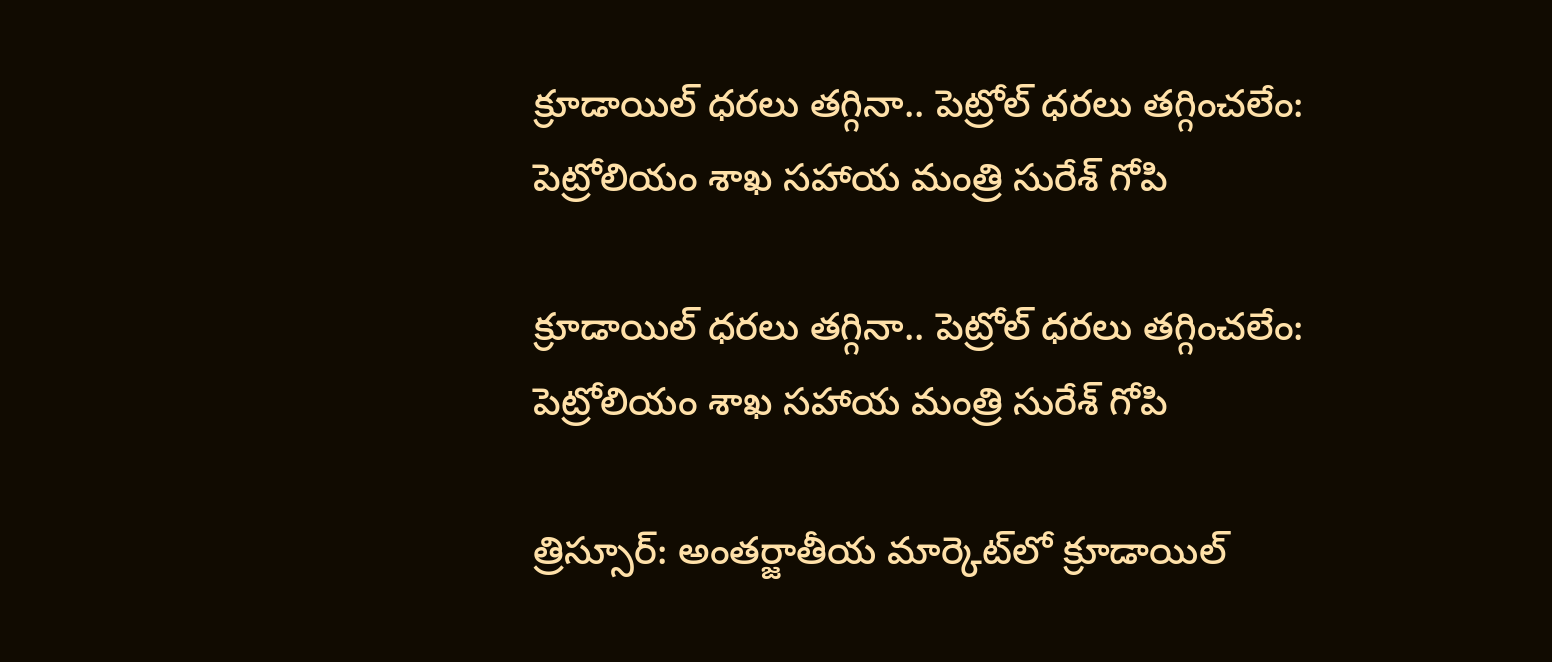క్రూడాయిల్ ధరలు తగ్గినా.. పెట్రోల్ ధరలు తగ్గించలేం: పెట్రోలియం శాఖ సహాయ మంత్రి సురేశ్ గోపి

క్రూడాయిల్ ధరలు తగ్గినా.. పెట్రోల్ ధరలు తగ్గించలేం: పెట్రోలియం శాఖ సహాయ మంత్రి సురేశ్ గోపి

త్రిస్సూర్: అంతర్జాతీయ మార్కెట్‌‌‌‌‌‌‌‌‌‌‌‌‌‌‌‌‌‌‌‌‌‌‌‌‌‌‌‌‌‌‌‌లో క్రూడాయిల్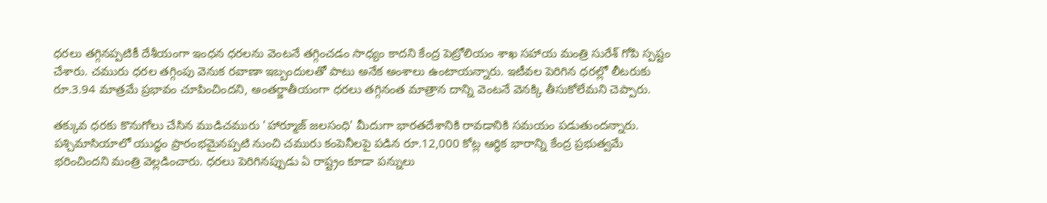ధరలు తగ్గినప్పటికీ దేశీయంగా ఇంధన ధరలను వెంటనే తగ్గించడం సాధ్యం కాదని కేంద్ర పెట్రోలియం శాఖ సహాయ మంత్రి సురేశ్ గోపి స్పష్టం చేశారు. చమురు ధరల తగ్గింపు వెనుక రవాణా ఇబ్బందులతో పాటు అనేక అంశాలు ఉంటాయన్నారు. ఇటీవల పెరిగిన ధరల్లో లీటరుకు రూ.3.94 మాత్రమే ప్రభావం చూపించిందని, అంతర్జాతీయంగా ధరలు తగ్గినంత మాత్రాన దాన్ని వెంటనే వెనక్కి తీసుకోలేమని చెప్పారు.

తక్కువ ధరకు కొనుగోలు చేసిన ముడిచమురు 'హార్మూజ్ జలసంధి' మీదుగా భారతదేశానికి రావడానికి సమయం పడుతుందన్నారు. పశ్చిమాసియాలో యుద్ధం ప్రారంభమైనప్పటి నుంచి చమురు కంపెనీలపై పడిన రూ.12,000 కోట్ల ఆర్థిక భారాన్ని కేంద్ర ప్రభుత్వమే భరించిందని మంత్రి వెల్లడించారు. ధరలు పెరిగినప్పుడు ఏ రాష్ట్రం కూడా పన్నులు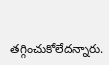తగ్గించుకోలేదన్నారు.